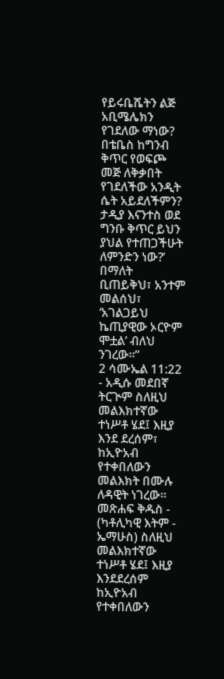የይሩቤሼትን ልጅ አቢሜሌክን የገደለው ማነው? በቴቤስ ከግንብ ቅጥር የወፍጮ መጅ ለቅቃበት የገደለችው አንዲት ሴት አይደለችምን? ታዲያ እናንተስ ወደ ግንቡ ቅጥር ይህን ያህል የተጠጋችሁት ለምንድን ነው?’ በማለት ቢጠይቅህ፣ አንተም መልሰህ፣ ‘አገልጋይህ ኬጢያዊው ኦርዮም ሞቷል’ ብለህ ንገረው።”
2 ሳሙኤል 11:22 - አዲሱ መደበኛ ትርጒም ስለዚህ መልእክተኛው ተነሥቶ ሄደ፤ እዚያ እንደ ደረሰም፣ ከኢዮአብ የተቀበለውን መልእክት በሙሉ ለዳዊት ነገረው። መጽሐፍ ቅዱስ - (ካቶሊካዊ እትም - ኤማሁስ) ስለዚህ መልእክተኛው ተነሥቶ ሄደ፤ እዚያ እንደደረሰም ከኢዮአብ የተቀበለውን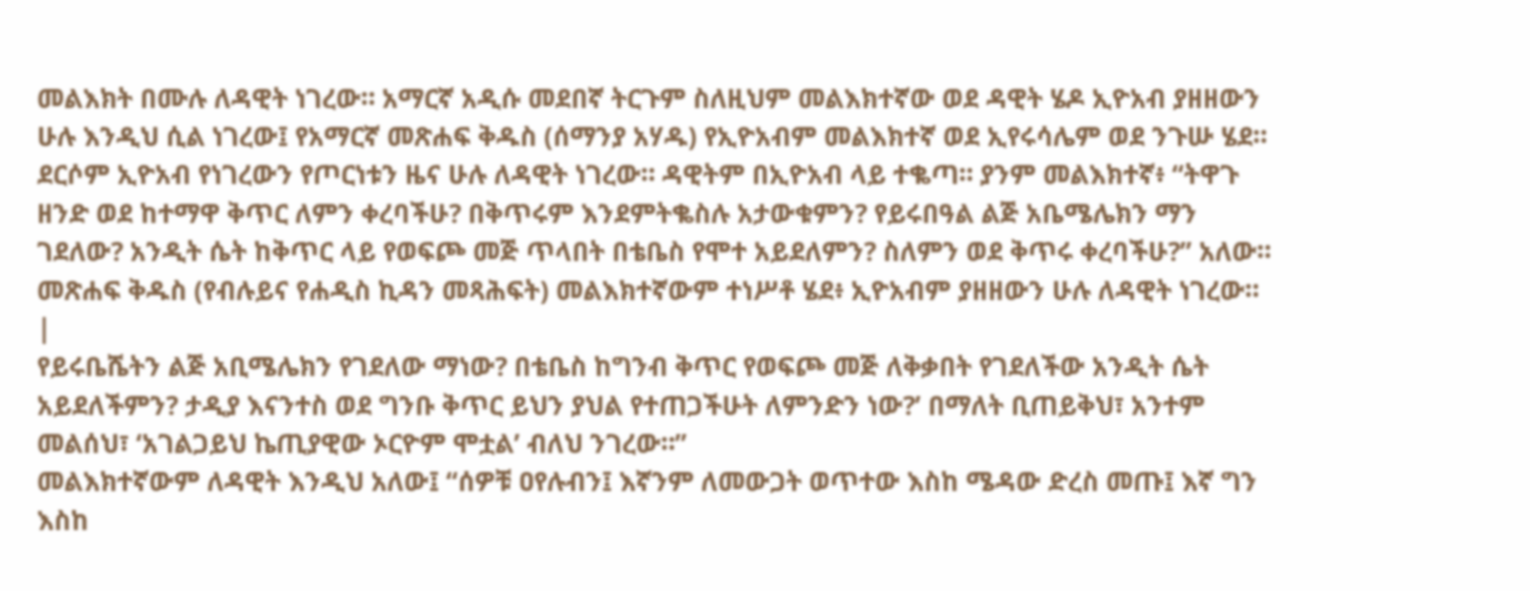መልእክት በሙሉ ለዳዊት ነገረው። አማርኛ አዲሱ መደበኛ ትርጉም ስለዚህም መልእክተኛው ወደ ዳዊት ሄዶ ኢዮአብ ያዘዘውን ሁሉ እንዲህ ሲል ነገረው፤ የአማርኛ መጽሐፍ ቅዱስ (ሰማንያ አሃዱ) የኢዮአብም መልእክተኛ ወደ ኢየሩሳሌም ወደ ንጉሡ ሄደ። ደርሶም ኢዮአብ የነገረውን የጦርነቱን ዜና ሁሉ ለዳዊት ነገረው። ዳዊትም በኢዮአብ ላይ ተቈጣ። ያንም መልእክተኛ፥ “ትዋጉ ዘንድ ወደ ከተማዋ ቅጥር ለምን ቀረባችሁ? በቅጥሩም እንደምትቈስሉ አታውቁምን? የይሩበዓል ልጅ አቤሜሌክን ማን ገደለው? አንዲት ሴት ከቅጥር ላይ የወፍጮ መጅ ጥላበት በቴቤስ የሞተ አይደለምን? ስለምን ወደ ቅጥሩ ቀረባችሁ?” አለው። መጽሐፍ ቅዱስ (የብሉይና የሐዲስ ኪዳን መጻሕፍት) መልእክተኛውም ተነሥቶ ሄደ፥ ኢዮአብም ያዘዘውን ሁሉ ለዳዊት ነገረው። |
የይሩቤሼትን ልጅ አቢሜሌክን የገደለው ማነው? በቴቤስ ከግንብ ቅጥር የወፍጮ መጅ ለቅቃበት የገደለችው አንዲት ሴት አይደለችምን? ታዲያ እናንተስ ወደ ግንቡ ቅጥር ይህን ያህል የተጠጋችሁት ለምንድን ነው?’ በማለት ቢጠይቅህ፣ አንተም መልሰህ፣ ‘አገልጋይህ ኬጢያዊው ኦርዮም ሞቷል’ ብለህ ንገረው።”
መልእክተኛውም ለዳዊት እንዲህ አለው፤ “ሰዎቹ ዐየሉብን፤ እኛንም ለመውጋት ወጥተው እስከ ሜዳው ድረስ መጡ፤ እኛ ግን እስከ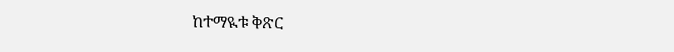ከተማዪቱ ቅጽር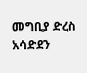መግቢያ ድረስ አሳድደን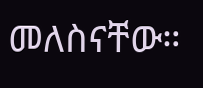መለስናቸው።